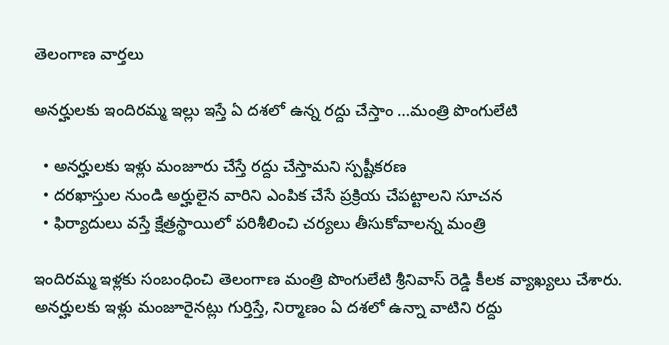తెలంగాణ వార్తలు

అనర్హులకు ఇందిరమ్మ ఇల్లు ఇస్తే ఏ దశలో ఉన్న రద్దు చేస్తాం …మంత్రి పొంగులేటి

  • అనర్హులకు ఇళ్లు మంజూరు చేస్తే రద్దు చేస్తామని స్పష్టీకరణ
  • దరఖాస్తుల నుండి అర్హులైన వారిని ఎంపిక చేసే ప్రక్రియ చేపట్టాలని సూచన
  • ఫిర్యాదులు వస్తే క్షేత్రస్థాయిలో పరిశీలించి చర్యలు తీసుకోవాలన్న మంత్రి

ఇందిరమ్మ ఇళ్లకు సంబంధించి తెలంగాణ మంత్రి పొంగులేటి శ్రీనివాస్ రెడ్డి కీలక వ్యాఖ్యలు చేశారు. అనర్హులకు ఇళ్లు మంజూరైనట్లు గుర్తిస్తే, నిర్మాణం ఏ దశలో ఉన్నా వాటిని రద్దు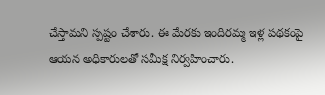చేస్తామని స్పష్టం చేశారు. ఈ మేరకు ఇందిరమ్మ ఇళ్ల పథకంపై ఆయన అధికారులతో సమీక్ష నిర్వహించారు.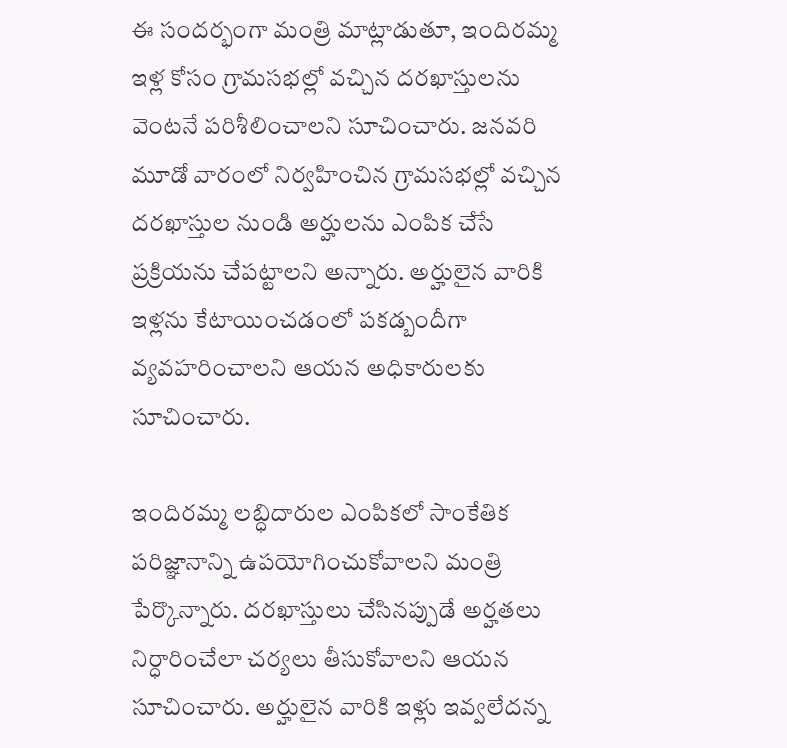ఈ సందర్భంగా మంత్రి మాట్లాడుతూ, ఇందిరమ్మ ఇళ్ల కోసం గ్రామసభల్లో వచ్చిన దరఖాస్తులను వెంటనే పరిశీలించాలని సూచించారు. జనవరి మూడో వారంలో నిర్వహించిన గ్రామసభల్లో వచ్చిన దరఖాస్తుల నుండి అర్హులను ఎంపిక చేసే ప్రక్రియను చేపట్టాలని అన్నారు. అర్హులైన వారికి ఇళ్లను కేటాయించడంలో పకడ్బందీగా వ్యవహరించాలని ఆయన అధికారులకు సూచించారు.

ఇందిరమ్మ లబ్ధిదారుల ఎంపికలో సాంకేతిక పరిజ్ఞానాన్ని ఉపయోగించుకోవాలని మంత్రి పేర్కొన్నారు. దరఖాస్తులు చేసినప్పుడే అర్హతలు నిర్ధారించేలా చర్యలు తీసుకోవాలని ఆయన సూచించారు. అర్హులైన వారికి ఇళ్లు ఇవ్వలేదన్న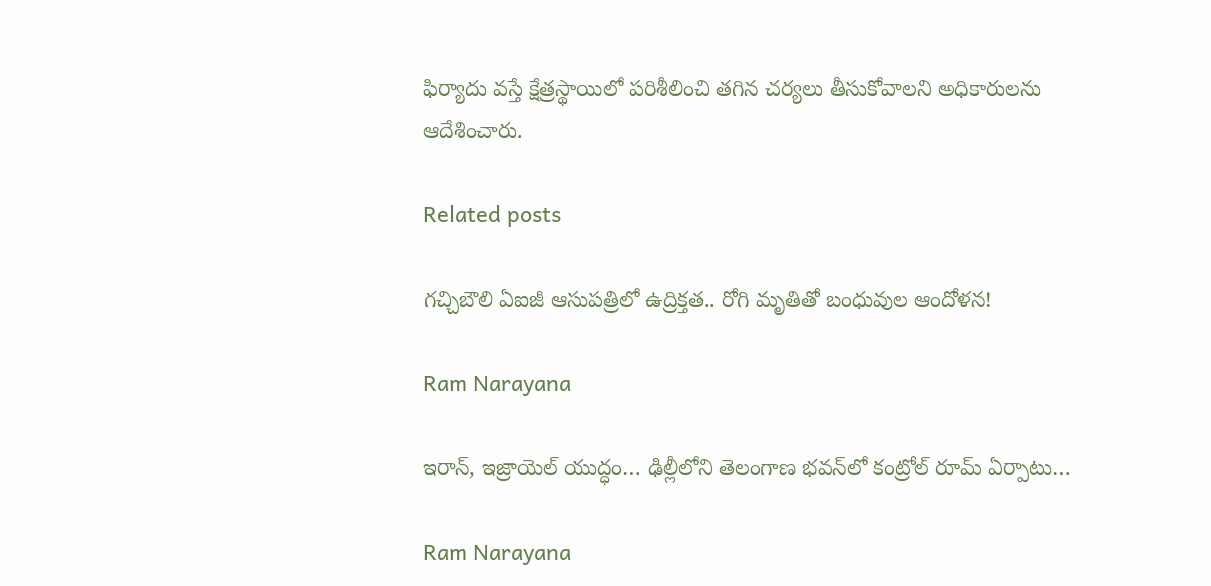ఫిర్యాదు వస్తే క్షేత్రస్థాయిలో పరిశీలించి తగిన చర్యలు తీసుకోవాలని అధికారులను ఆదేశించారు.

Related posts

గచ్చిబౌలి ఏఐజీ ఆసుపత్రిలో ఉద్రిక్తత.. రోగి మృతితో బంధువుల ఆందోళన!

Ram Narayana

ఇరాన్, ఇజ్రాయెల్ యుద్ధం… ఢిల్లీలోని తెలంగాణ భవన్‌లో కంట్రోల్ రూమ్ ఏర్పాటు…

Ram Narayana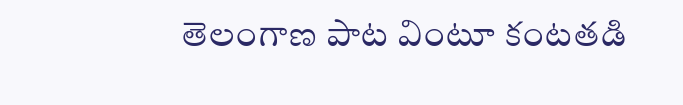తెలంగాణ పాట వింటూ కంటతడి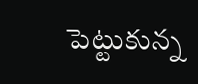పెట్టుకున్న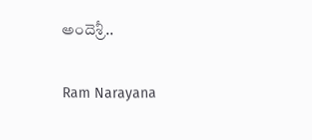అందెశ్రీ..

Ram Narayana